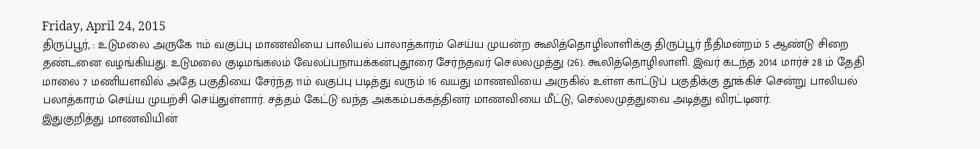Friday, April 24, 2015
திருப்பூர், : உடுமலை அருகே 11ம் வகுப்பு மாணவியை பாலியல் பாலாத்காரம் செய்ய முயன்ற கூலித்தொழிலாளிக்கு திருப்பூர் நீதிமன்றம் 5 ஆண்டு சிறை தண்டனை வழங்கியது. உடுமலை குடிமங்கலம் வேலப்பநாயக்கன்புதூரை சேர்ந்தவர் செல்லமுத்து (26). கூலித்தொழிலாளி. இவர் கடந்த 2014 மார்ச் 28 ம் தேதி மாலை 7 மணியளவில் அதே பகுதியை சேர்ந்த 11ம் வகுப்பு படித்து வரும் 16 வயது மாணவியை அருகில் உள்ள காட்டுப் பகுதிக்கு தூக்கிச் சென்று பாலியல் பலாத்காரம் செய்ய முயற்சி செய்துள்ளார். சத்தம் கேட்டு வந்த அக்கம்பக்கத்தினர் மாணவியை மீட்டு, செல்லமுத்துவை அடித்து விரட்டினர்.
இதுகுறித்து மாணவியின்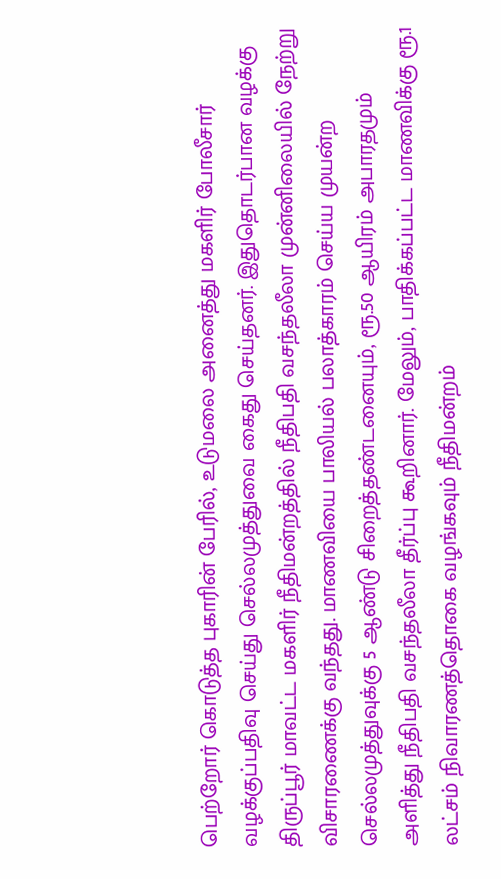பெற்றோர் கொடுத்த புகாரின் பேரில், உடுமலை அனைத்து மகளிர் போலீசார் வழக்குப்பதிவு செய்து செல்லமுத்துவை கைது செய்தனர். இதுதொடர்பான வழக்கு திருப்பூர் மாவட்ட மகளிர் நீதிமன்றத்தில் நீதிபதி வசந்தலீலா முன்னிலையில் நேற்று விசாரணைக்கு வந்தது. மாணவியை பாலியல் பலாத்காரம் செய்ய முயன்ற செல்லமுத்துவுக்கு 5 ஆண்டு சிறைத்தண்டனையும், ரூ.50 ஆயிரம் அபாரதமும் அளித்து நீதிபதி வசந்தலீலா தீர்ப்பு கூறினார். மேலும், பாதிக்கப்பட்ட மாணவிக்கு ரூ.1 லட்சம் நிவாரணத்தொகை வழங்கவும் நீதிமன்றம்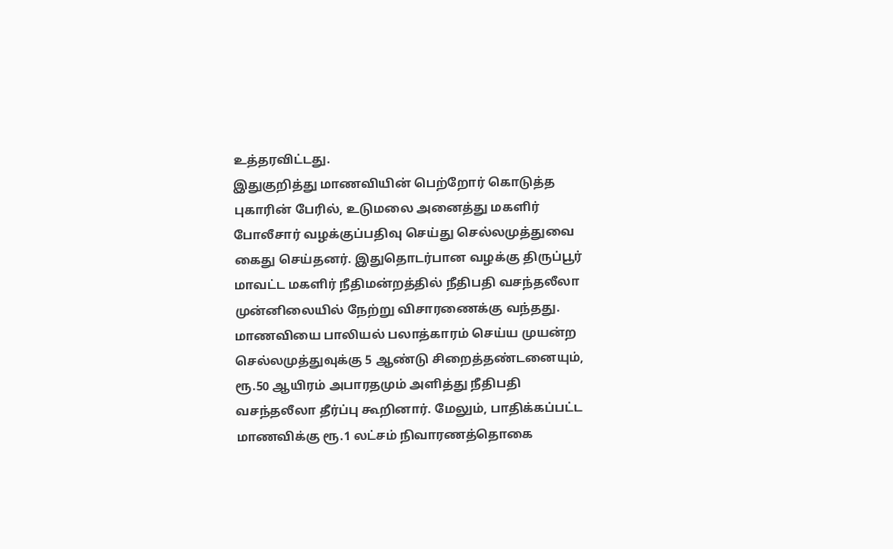உத்தரவிட்டது.
இதுகுறித்து மாணவியின் பெற்றோர் கொடுத்த புகாரின் பேரில், உடுமலை அனைத்து மகளிர் போலீசார் வழக்குப்பதிவு செய்து செல்லமுத்துவை கைது செய்தனர். இதுதொடர்பான வழக்கு திருப்பூர் மாவட்ட மகளிர் நீதிமன்றத்தில் நீதிபதி வசந்தலீலா முன்னிலையில் நேற்று விசாரணைக்கு வந்தது. மாணவியை பாலியல் பலாத்காரம் செய்ய முயன்ற செல்லமுத்துவுக்கு 5 ஆண்டு சிறைத்தண்டனையும், ரூ.50 ஆயிரம் அபாரதமும் அளித்து நீதிபதி வசந்தலீலா தீர்ப்பு கூறினார். மேலும், பாதிக்கப்பட்ட மாணவிக்கு ரூ.1 லட்சம் நிவாரணத்தொகை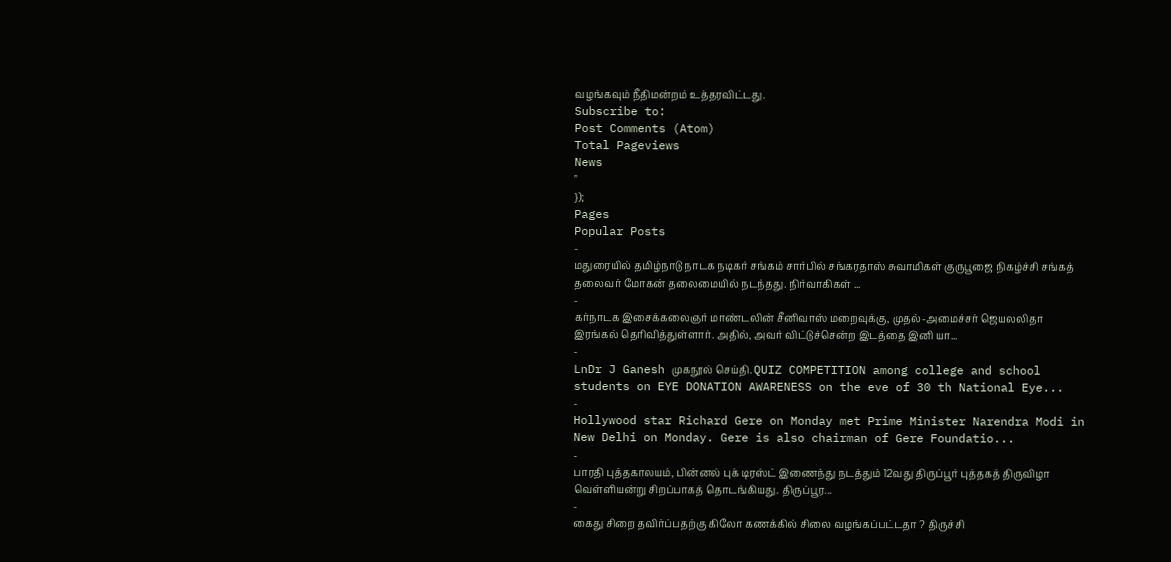வழங்கவும் நீதிமன்றம் உத்தரவிட்டது.
Subscribe to:
Post Comments (Atom)
Total Pageviews
News
"
});
Pages
Popular Posts
-
மதுரையில் தமிழ்நாடு நாடக நடிகர் சங்கம் சார்பில் சங்கரதாஸ் சுவாமிகள் குருபூஜை நிகழ்ச்சி சங்கத் தலைவர் மோகன் தலைமையில் நடந்தது. நிர்வாகிகள் ...
-
கர்நாடக இசைக்கலைஞர் மாண்டலின் சீனிவாஸ் மறைவுக்கு, முதல்-அமைச்சர் ஜெயலலிதா இரங்கல் தெரிவித்துள்ளார். அதில், அவர் விட்டுச்சென்ற இடத்தை இனி யா...
-
LnDr J Ganesh முகநூல் செய்தி. QUIZ COMPETITION among college and school students on EYE DONATION AWARENESS on the eve of 30 th National Eye...
-
Hollywood star Richard Gere on Monday met Prime Minister Narendra Modi in New Delhi on Monday. Gere is also chairman of Gere Foundatio...
-
பாரதி புத்தகாலயம், பின்னல் புக் டிரஸ்ட் இணைந்து நடத்தும் 12வது திருப்பூர் புத்தகத் திருவிழா வெள்ளியன்று சிறப்பாகத் தொடங்கியது. திருப்பூர...
-
கைது சிறை தவிர்ப்பதற்கு கிலோ கணக்கில் சிலை வழங்கப்பட்டதா ? திருச்சி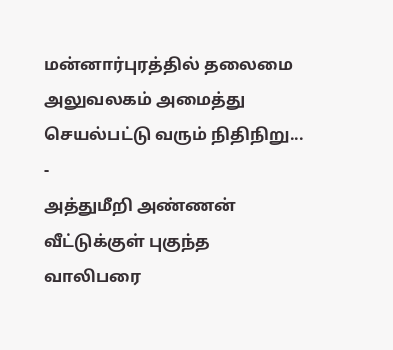மன்னார்புரத்தில் தலைமை அலுவலகம் அமைத்து செயல்பட்டு வரும் நிதிநிறு...
-
அத்துமீறி அண்ணன் வீட்டுக்குள் புகுந்த வாலிபரை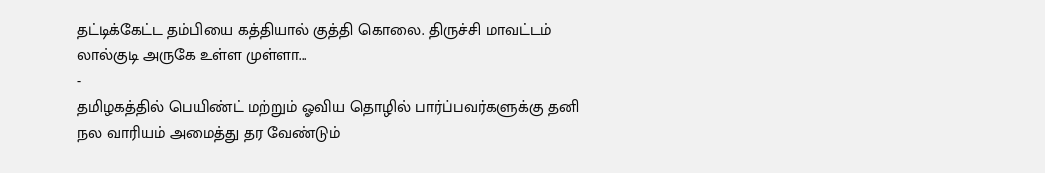தட்டிக்கேட்ட தம்பியை கத்தியால் குத்தி கொலை. திருச்சி மாவட்டம் லால்குடி அருகே உள்ள முள்ளா...
-
தமிழகத்தில் பெயிண்ட் மற்றும் ஓவிய தொழில் பார்ப்பவர்களுக்கு தனி நல வாரியம் அமைத்து தர வேண்டும்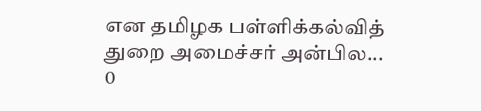என தமிழக பள்ளிக்கல்வித் துறை அமைச்சர் அன்பில...
0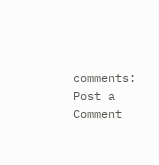comments:
Post a Comment